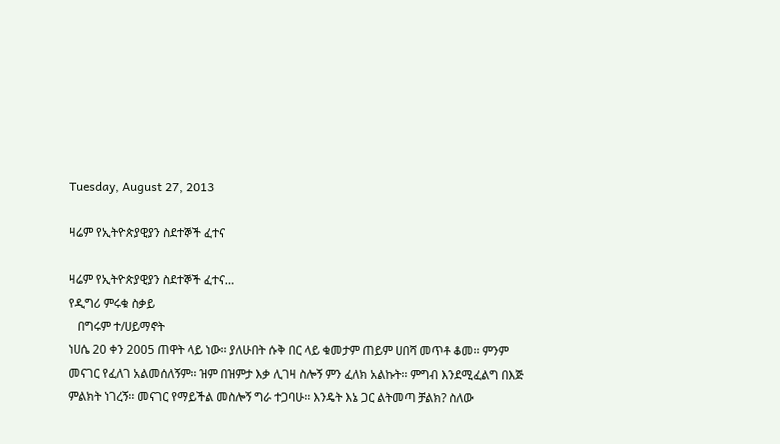Tuesday, August 27, 2013

ዛሬም የኢትዮጵያዊያን ስደተኞች ፈተና

ዛሬም የኢትዮጵያዊያን ስደተኞች ፈተና…
የዲግሪ ምሩቁ ስቃይ
   በግሩም ተ/ሀይማኖት
ነሀሴ 20 ቀን 2005 ጠዋት ላይ ነው፡፡ ያለሁበት ሱቅ በር ላይ ቁመታም ጠይም ሀበሻ መጥቶ ቆመ፡፡ ምንም መናገር የፈለገ አልመሰለኝም፡፡ ዝም በዝምታ እቃ ሊገዛ ስሎኝ ምን ፈለክ አልኩት፡፡ ምግብ እንደሚፈልግ በእጅ ምልክት ነገረኝ፡፡ መናገር የማይችል መስሎኝ ግራ ተጋባሁ፡፡ እንዴት እኔ ጋር ልትመጣ ቻልክ? ስለው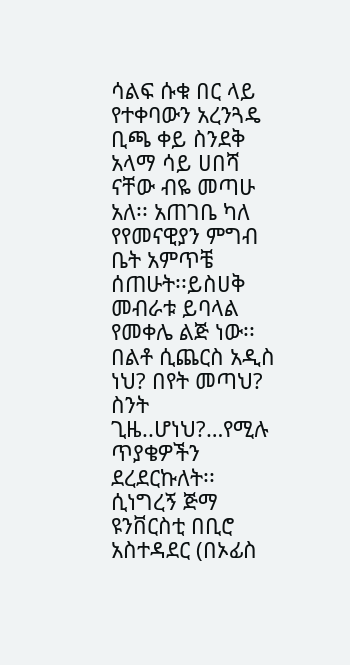ሳልፍ ሱቁ በር ላይ የተቀባውን አረንጓዴ ቢጫ ቀይ ስንደቅ አላማ ሳይ ሀበሻ ናቸው ብዬ መጣሁ አለ፡፡ አጠገቤ ካለ የየመናዊያን ምግብ ቤት አምጥቼ ሰጠሁት፡፡ይስሀቅ መብራቱ ይባላል የመቀሌ ልጅ ነው፡፡በልቶ ሲጨርስ አዲስ ነህ? በየት መጣህ? ስንት ጊዜ..ሆነህ?…የሚሉ ጥያቄዎችን ደረደርኩለት፡፡ ሲነግረኝ ጅማ ዩንቨርስቲ በቢሮ አስተዳደር (በኦፊስ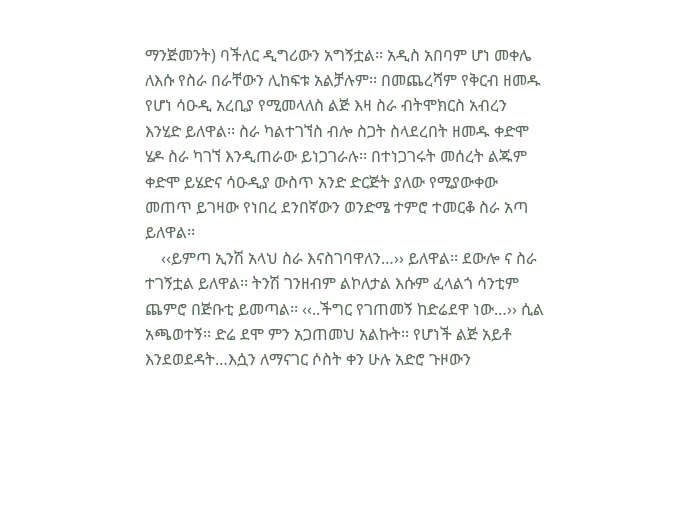ማንጅመንት) ባችለር ዲግሪውን አግኝቷል፡፡ አዲስ አበባም ሆነ መቀሌ ለእሱ የስራ በራቸውን ሊከፍቱ አልቻሉም፡፡ በመጨረሻም የቅርብ ዘመዱ የሆነ ሳዑዲ አረቢያ የሚመላለስ ልጅ እዛ ስራ ብትሞክርስ አብረን እንሂድ ይለዋል፡፡ ስራ ካልተገኘስ ብሎ ስጋት ስላደረበት ዘመዱ ቀድሞ ሄዶ ስራ ካገኘ እንዲጠራው ይነጋገራሉ፡፡ በተነጋገሩት መሰረት ልጁም ቀድሞ ይሄድና ሳዑዲያ ውስጥ አንድ ድርጅት ያለው የሚያውቀው መጠጥ ይገዛው የነበረ ደንበኛውን ወንድሜ ተምሮ ተመርቆ ስራ አጣ ይለዋል፡፡
    ‹‹ይምጣ ኢንሽ አላህ ስራ እናስገባዋለን…›› ይለዋል፡፡ ደውሎ ና ስራ ተገኝቷል ይለዋል፡፡ ትንሽ ገንዘብም ልኮለታል እሱም ፈላልጎ ሳንቲም ጨምሮ በጅቡቲ ይመጣል፡፡ ‹‹..ችግር የገጠመኝ ከድሬደዋ ነው…›› ሲል አጫወተኝ፡፡ ድሬ ደሞ ምን አጋጠመህ አልኩት፡፡ የሆነች ልጅ አይቶ እንደወደዳት…እሷን ለማናገር ሶስት ቀን ሁሉ አድሮ ጉዞውን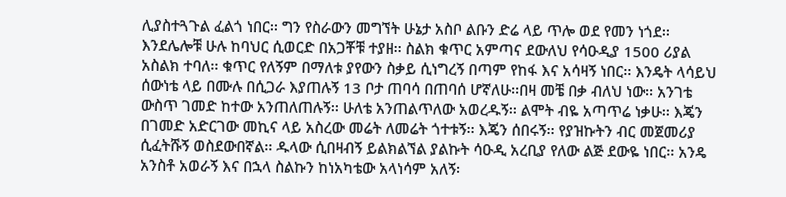ሊያስተጓጉል ፈልጎ ነበር፡፡ ግን የስራውን መግኘት ሁኔታ አስቦ ልቡን ድሬ ላይ ጥሎ ወደ የመን ነጎደ፡፡ እንደሌሎቹ ሁሉ ከባህር ሲወርድ በአጋቾቹ ተያዘ፡፡ ስልክ ቁጥር አምጣና ደውለህ የሳዑዲያ 1500 ሪያል አስልክ ተባለ፡፡ ቁጥር የለኝም በማለቱ ያየውን ስቃይ ሲነግረኝ በጣም የከፋ እና አሳዛኝ ነበር፡፡ እንዴት ላሳይህ ሰውነቴ ላይ በሙሉ በሲጋራ እያጠሉኝ 13 ቦታ ጠባሳ በጠባሰ ሆኛለሁ፡፡በዛ መቼ በቃ ብለህ ነው፡፡ አንገቴ ውስጥ ገመድ ከተው አንጠለጠሉኝ፡፡ ሁለቴ አንጠልጥለው አወረዱኝ፡፡ ልሞት ብዬ አጣጥሬ ነቃሁ፡፡ እጄን በገመድ አድርገው መኪና ላይ አስረው መሬት ለመሬት ጎተቱኝ፡፡ እጄን ሰበሩኝ፡፡ የያዝኩትን ብር መጀመሪያ ሲፈትሹኝ ወስደውበኛል፡፡ ዱላው ሲበዛብኝ ይልክልኘል ያልኩት ሳዑዲ አረቢያ የለው ልጅ ደውዬ ነበር፡፡ አንዴ አንስቶ አወራኝ እና በኋላ ስልኩን ከነአካቴው አላነሳም አለኝ፡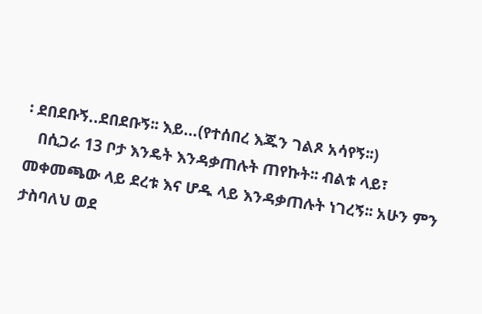፡ ደበደቡኝ..ደበደቡኝ፡፡ እይ…(የተሰበረ እጁን ገልጾ አሳየኝ፡፡)
   በሲጋራ 13 ቦታ እንዴት እንዳቃጠሉት ጠየኩት፡፡ ብልቱ ላይ፣ መቀመጫው ላይ ደረቱ እና ሆዱ ላይ እንዳቃጠሉት ነገረኝ፡፡ አሁን ምን ታስባለህ ወደ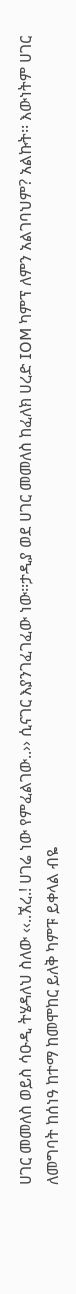ሀገር መመለስ ወይስ ሳዑዲ ትሄዳለህ ስለው ‹‹..ኧረ.! ሀገሬ ነው የምፈልገው..›› ሲናገር እያንገፈገፈው ነው፡፡ታዲያ ወደ ሀገር መመለስ ከፈለክ ሀረድ IOM ካምፕ ለምን አልገባህም? አልኩት፡፡ እውነትም ሀገር ለመግባት ከሰነዓ ከተማ ከመሞከር ይለቅ ካምፑ ይቀላል ብዬ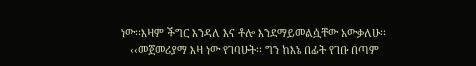ነው፡፡እዛም ችግር እንዳለ እና ቶሎ እንደማይመልሷቸው አውቃለሁ፡፡
   ‹‹መጀመሪያማ እዛ ነው የገባሁት፡፡ ግን ከእኔ በፊት የገቡ በጣም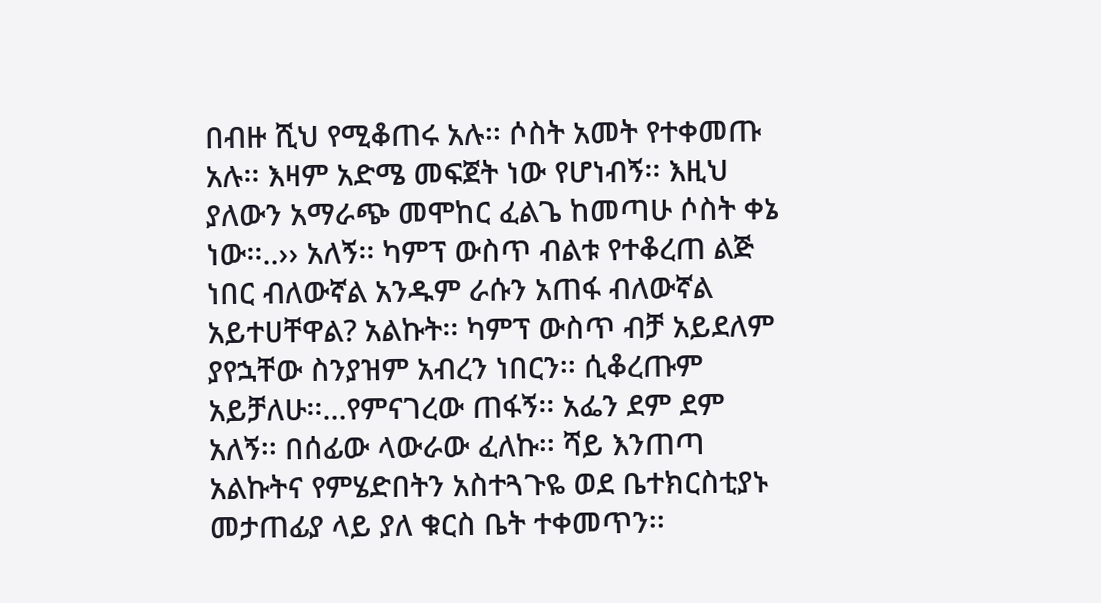በብዙ ሺህ የሚቆጠሩ አሉ፡፡ ሶስት አመት የተቀመጡ አሉ፡፡ እዛም አድሜ መፍጀት ነው የሆነብኝ፡፡ እዚህ ያለውን አማራጭ መሞከር ፈልጌ ከመጣሁ ሶስት ቀኔ ነው፡፡..›› አለኝ፡፡ ካምፕ ውስጥ ብልቱ የተቆረጠ ልጅ ነበር ብለውኛል አንዱም ራሱን አጠፋ ብለውኛል አይተሀቸዋል? አልኩት፡፡ ካምፕ ውስጥ ብቻ አይደለም ያየኋቸው ስንያዝም አብረን ነበርን፡፡ ሲቆረጡም አይቻለሁ፡፡…የምናገረው ጠፋኝ፡፡ አፌን ደም ደም አለኝ፡፡ በሰፊው ላውራው ፈለኩ፡፡ ሻይ እንጠጣ አልኩትና የምሄድበትን አስተጓጉዬ ወደ ቤተክርስቲያኑ መታጠፊያ ላይ ያለ ቁርስ ቤት ተቀመጥን፡፡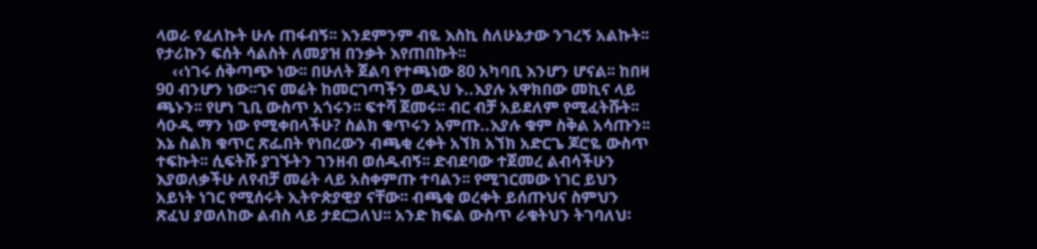ላወራ የፈለኩት ሁሉ ጠፋብኝ፡፡ እንደምንም ብዬ እስኪ ስለሁኔታው ንገረኝ አልኩት፡፡ የታሪኩን ፍሰት ሳልስት ለመያዝ በንቃት እየጠበኩት፡፡
    ‹‹ነገሩ ሰቅጣጭ ነው፡፡ በሁለት ጀልባ የተጫነው 80 አካባቢ እንሆን ሆናል፡፡ ከበዛ 90 ብንሆን ነው፡፡ገና መሬት ከመርገጣችን ወዲህ ኑ..እያሉ አዋክበው መኪና ላይ ጫኑን፡፡ የሆነ ጊቢ ውስጥ አጎሩን፡፡ ፍተሻ ጀመሩ፡፡ ብር ብቻ አይደለም የሚፈትሹት፡፡ ሳዑዲ ማን ነው የሚቀበላችሁ? ስልክ ቁጥሩን አምጡ..እያሉ ቁም ስቅል አሳጡን፡፡ እኔ ስልክ ቁጥር ጽፌበት የነበረውን ብጫቂ ረቀት አኘክ አኘክ አድርጌ ጆሮዬ ውስጥ ተፍኩት፡፡ ሲፍትሹ ያገኙትን ገንዘብ ወሰዱብኝ፡፡ ድብደባው ተጀመረ ልብሳችሁን እያወለቃችሁ ለየብቻ መሬት ላይ አስቀምጡ ተባልን፡፡ የሚገርመው ነገር ይህን አይነት ነገር የሚሰሩት ኢትዮጵያዊያ ናቸው፡፡ ብጫቂ ወረቀት ይሰጡህና ስምህን ጽፈህ ያወለከው ልብስ ላይ ታደርጋለህ፡፡ አንድ ክፍል ውስጥ ራቁትህን ትገባለህ፡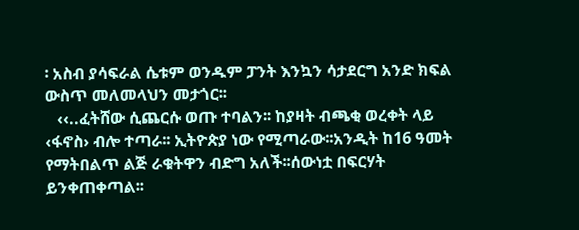፡ አስብ ያሳፍራል ሴቱም ወንዱም ፓንት እንኳን ሳታደርግ አንድ ክፍል ውስጥ መለመላህን መታጎር፡፡
   ‹‹..ፈትሸው ሲጨርሱ ወጡ ተባልን፡፡ ከያዛት ብጫቂ ወረቀት ላይ ‹ፋኖስ› ብሎ ተጣራ፡፡ ኢትዮጵያ ነው የሚጣራው፡፡አንዲት ከ16 ዓመት የማትበልጥ ልጅ ራቁትዋን ብድግ አለች፡፡ሰውነቷ በፍርሃት ይንቀጠቀጣል፡፡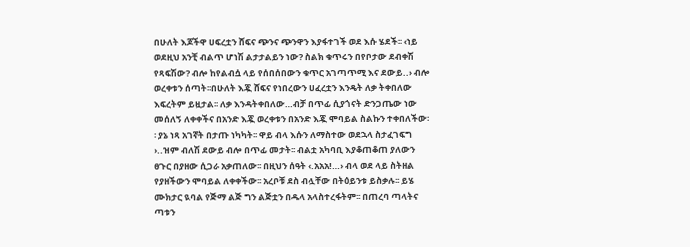በሁለት እጆችዋ ሀፍረቷን ሸፍና ጭንና ጭንዋን እያፋተገች ወደ እሱ ሄደች፡፡ ‹ነይ ወደዚህ አንቺ ብልጥ ሆነሽ ልታታልይን ነው? ስልክ ቁጥሩን በየቦታው ደብቀሽ የጻፍሽው? ብሎ ከየልብሷ ላይ የሰበሰበውን ቁጥር አገጣጥሚ እና ደውይ..› ብሎ ወረቀቱን ሰጣት፡፡በሁለት እጇ ሸፍና የነበረውን ሀፈረቷን እንዴት ለቃ ትቀበለው እፍረትም ይዟታል፡፡ ለቃ እንዳትቀበለው…ብቻ በጥፊ ሲያጎናት ድንጋጤው ነው መሰለኝ ለቀቀችና በአንድ እጇ ወረቀቱን በአንድ እጇ ሞባይል ስልኩን ተቀበለችው፡፡ ያኔ ነጻ አገኛት በታጡ ነካካት፡፡ ዋይ ብላ እሱን ለማስተው ወደኋላ ስታፈገፍግ ›..ዝም ብለሽ ደውይ ብሎ በጥፊ መታት፡፡ ብልቷ አካባቢ እያቆጠቆጠ ያለውን ፀጉር በያዘው ሲጋራ አቃጠለው፡፡ በዚህን ሰዓት ‹.አአአ!…› ብላ ወደ ላይ ስትዘል የያዘችውን ሞባይል ለቀቀችው፡፡ አረቦቹ ደስ ብሏቸው በትዕይንቱ ይስቃሉ፡፡ ይሄ ሙክታር ዪባል የጅማ ልጅ ግን ልጅቷን በዱላ አላስተረፋትም፡፡ በጠረባ ጣላትና ጣቱን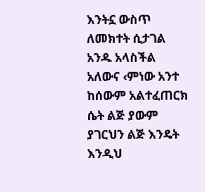እንትኗ ውስጥ ለመክተት ሲታገል አንዱ አላስችል አለውና ‹ምነው አንተ ከሰውም አልተፈጠርክ ሴት ልጅ ያውም ያገርህን ልጅ እንዴት እንዲህ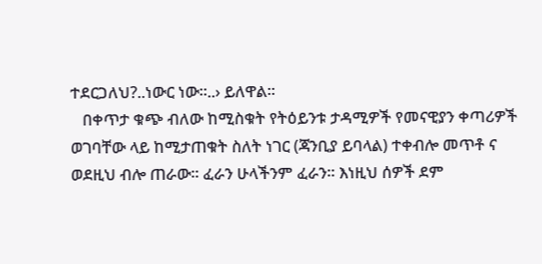ተደርጋለህ?..ነውር ነው፡፡..› ይለዋል፡፡
   በቀጥታ ቁጭ ብለው ከሚስቁት የትዕይንቱ ታዳሚዎች የመናዊያን ቀጣሪዎች ወገባቸው ላይ ከሚታጠቁት ስለት ነገር (ጃንቢያ ይባላል) ተቀብሎ መጥቶ ና ወደዚህ ብሎ ጠራው፡፡ ፈራን ሁላችንም ፈራን፡፡ እነዚህ ሰዎች ደም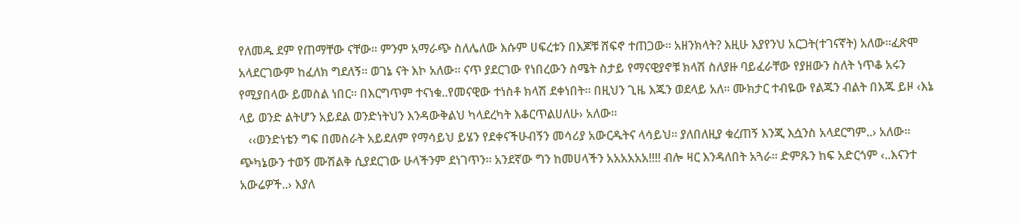የለመዱ ደም የጠማቸው ናቸው፡፡ ምንም አማራጭ ስለሌለው እሱም ሀፍረቱን በእጆቹ ሸፍኖ ተጠጋው፡፡ አዘንክላት? እዚሁ እያየንህ አርጋት(ተገናኛት) አለው፡፡ፈጽሞ አላደርገውም ከፈለክ ግደለኝ፡፡ ወገኔ ናት እኮ አለው፡፡ ናጥ ያደርገው የነበረውን ስሜት ስታይ የማናዊያኖቹ ክላሽ ስለያዙ ባይፈራቸው የያዘውን ስለት ነጥቆ አሩን የሚያበላው ይመስል ነበር፡፡ በእርግጥም ተናነቁ..የመናዊው ተነስቶ ክላሽ ደቀነበት፡፡ በዚህን ጊዜ እጁን ወደላይ አለ፡፡ ሙክታር ተብዬው የልጁን ብልት በእጁ ይዞ ‹እኔ ላይ ወንድ ልትሆን አይደል ወንድነትህን እንዳውቅልህ ካላደረካት እቆርጥልሀለሁ› አለው፡፡
   ‹‹ወንድነቴን ግፍ በመስራት አይደለም የማሳይህ ይሄን የደቀናችሁብኝን መሳሪያ አውርዱትና ላሳይህ፡፡ ያለበለዚያ ቁረጠኝ እንጂ እሷንስ አላደርግም..› አለው፡፡ ጭካኔውን ተወኝ ሙሽልቅ ሲያደርገው ሁላችንም ደነገጥን፡፡ አንደኛው ግን ከመሀላችን አአአአአአ!!!! ብሎ ዛር እንዳለበት አጓራ፡፡ ድምጹን ከፍ አድርጎም ‹..እናንተ አውሬዎች..› እያለ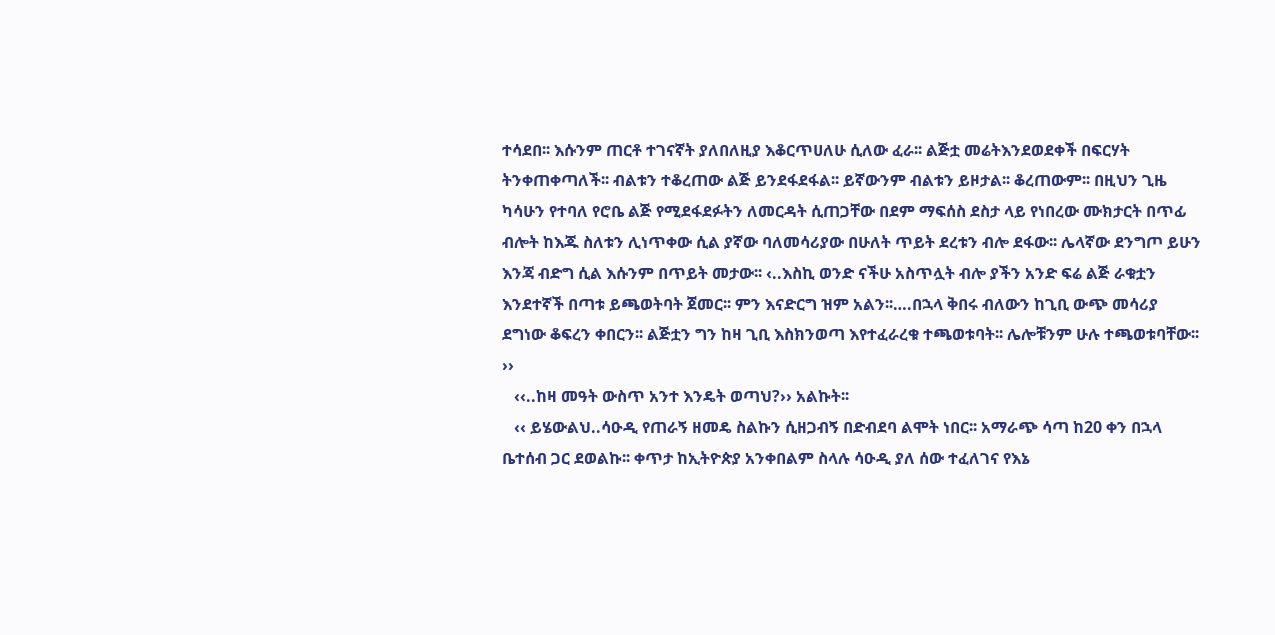ተሳደበ፡፡ እሱንም ጠርቶ ተገናኛት ያለበለዚያ እቆርጥሀለሁ ሲለው ፈራ፡፡ ልጅቷ መሬትእንደወደቀች በፍርሃት ትንቀጠቀጣለች፡፡ ብልቱን ተቆረጠው ልጅ ይንደፋደፋል፡፡ ይኛውንም ብልቱን ይዞታል፡፡ ቆረጠውም፡፡ በዚህን ጊዜ   ካሳሁን የተባለ የሮቤ ልጅ የሚደፋደፉትን ለመርዳት ሲጠጋቸው በደም ማፍሰስ ደስታ ላይ የነበረው ሙክታርት በጥፊ ብሎት ከእጁ ስለቱን ሊነጥቀው ሲል ያኛው ባለመሳሪያው በሁለት ጥይት ደረቱን ብሎ ደፋው፡፡ ሌላኛው ደንግጦ ይሁን እንጃ ብድግ ሲል እሱንም በጥይት መታው፡፡ ‹..እስኪ ወንድ ናችሁ አስጥሏት ብሎ ያችን አንድ ፍሬ ልጅ ራቁቷን እንደተኛች በጣቱ ይጫወትባት ጀመር፡፡ ምን እናድርግ ዝም አልን፡፡….በኋላ ቅበሩ ብለውን ከጊቢ ውጭ መሳሪያ ደግነው ቆፍረን ቀበርን፡፡ ልጅቷን ግን ከዛ ጊቢ እስክንወጣ እየተፈራረቁ ተጫወቱባት፡፡ ሌሎቹንም ሁሉ ተጫወቱባቸው፡፡››
   ‹‹..ከዛ መዓት ውስጥ አንተ እንዴት ወጣህ?›› አልኩት፡፡
   ‹‹ ይሄውልህ..ሳዑዲ የጠራኝ ዘመዴ ስልኩን ሲዘጋብኝ በድብደባ ልሞት ነበር፡፡ አማራጭ ሳጣ ከ20 ቀን በኋላ ቤተሰብ ጋር ደወልኩ፡፡ ቀጥታ ከኢትዮጵያ አንቀበልም ስላሉ ሳዑዲ ያለ ሰው ተፈለገና የእኔ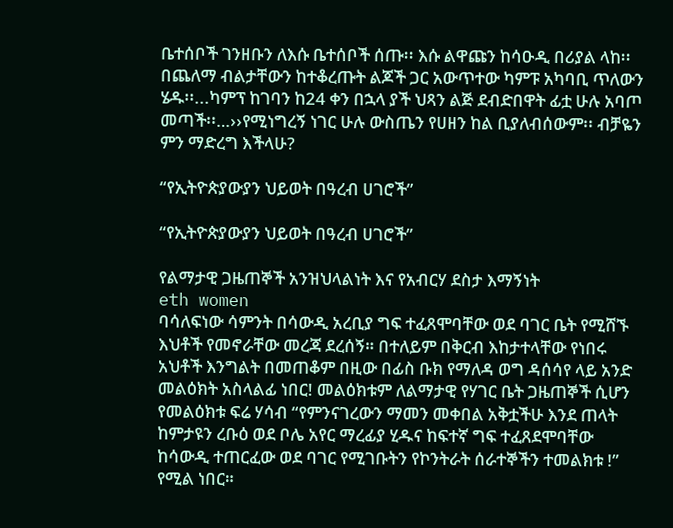ቤተሰቦች ገንዘቡን ለእሱ ቤተሰቦች ሰጡ፡፡ እሱ ልዋጩን ከሳዑዲ በሪያል ላከ፡፡ በጨለማ ብልታቸውን ከተቆረጡት ልጆች ጋር አውጥተው ካምፑ አካባቢ ጥለውን ሄዱ፡፡...ካምፕ ከገባን ከ24 ቀን በኋላ ያች ህጻን ልጅ ደብድበዋት ፊቷ ሁሉ አባጦ መጣች፡፡…››የሚነግረኝ ነገር ሁሉ ውስጤን የሀዘን ከል ቢያለብሰውም፡፡ ብቻዬን ምን ማድረግ እችላሁ?

“የኢትዮጵያውያን ህይወት በዓረብ ሀገሮች”

“የኢትዮጵያውያን ህይወት በዓረብ ሀገሮች”

የልማታዊ ጋዜጠኞች አንዝህላልነት እና የአብርሃ ደስታ እማኝነት
eth women
ባሳለፍነው ሳምንት በሳውዲ አረቢያ ግፍ ተፈጸሞባቸው ወደ ባገር ቤት የሚሸኙ እህቶች የመኖራቸው መረጃ ደረሰኝ። በተለይም በቅርብ እከታተላቸው የነበሩ አህቶች እንግልት በመጠቆም በዚው በፊስ ቡክ የማለዳ ወግ ዳሰሳየ ላይ አንድ መልዕክት አስላልፊ ነበር! መልዕክቱም ለልማታዊ የሃገር ቤት ጋዜጠኞች ሲሆን የመልዕክቱ ፍሬ ሃሳብ “የምንናገረውን ማመን መቀበል አቅቷችሁ እንደ ጠላት ከምታዩን ረቡዕ ወደ ቦሌ አየር ማረፊያ ሂዱና ከፍተኛ ግፍ ተፈጸደሞባቸው ከሳውዲ ተጠርፈው ወደ ባገር የሚገቡትን የኮንትራት ሰራተኞችን ተመልክቱ !” የሚል ነበር።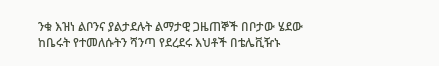ንቁ እዝነ ልቦንና ያልታደሉት ልማታዊ ጋዜጠኞች በቦታው ሄደው ከቤሩት የተመለሱትን ሻንጣ የደረደሩ እህቶች በቴሌቪዥኑ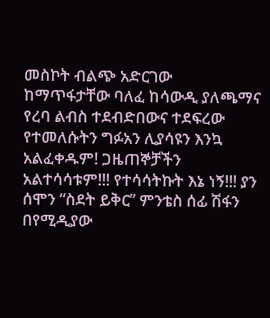መስኮት ብልጭ አድርገው ከማጥፋታቸው ባለፈ ከሳውዲ ያለጫማና የረባ ልብስ ተደብድበውና ተደፍረው የተመለሱትን ግፉአን ሊያሳዩን እንኳ አልፈቀዱም! ጋዜጠኞቻችን አልተሳሳቱም!!! የተሳሳትኩት እኔ ነኝ!!! ያን ሰሞን “ስደት ይቅር” ምንቴስ ሰፊ ሽፋን በየሚዲያው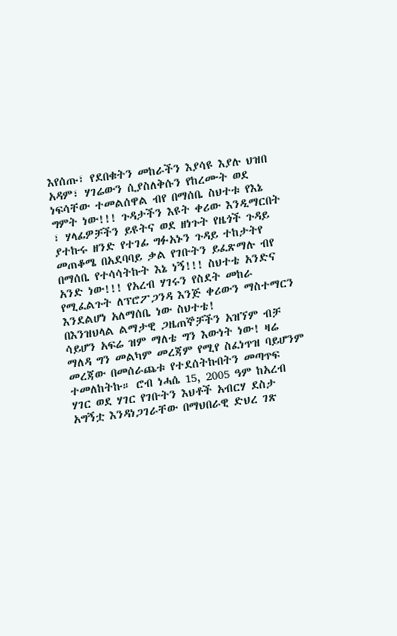እየሰጡ፣ የደበቁትን መከራችን እያሳዩ እያሉ ህዝበ አዳም፣ ሃገሬውን ሲያስለቅሱን የከረሙት ወደ ነፍሳቸው ተመልሰዋል ብየ በማሰቤ ስህተቱ የእኔ ግምት ነው!!! ጉዳታችን እዩት ቀሪው እንዲማርበት ፣ ሃላፊዎቻችን ይዩትና ወደ ዘነጉት የዜጎች ጉዳይ ያተኩሩ ዘንድ የተገፊ ግፉአኑን ጉዳይ ተከታትየ መጠቆሜ በአደባባይ ቃል የገቡትን ይፈጽማሉ ብየ በማሰቤ የተሳሳትኩት እኔ ነኝ!!! ስህተቴ አንድና አንድ ነው!!! የአረብ ሃገሩን የስደት መከራ የሚፈልጉት ለፕሮፖጋንዳ እንጅ ቀሪውን ማስተማርን እንደልሆነ አለማሰቤ ነው ስህተቴ!
በእንዝህላል ልማታዊ ጋዜጠኞቻችን አዝኘም ብቻ ሳይሆን አፍሬ ዝም ማለቴ ግን እውነት ነው! ዛሬ ማለዳ ግን መልካም መረጃም የሚየ ስፈነጥዝ ባይሆንም መረጃው በመሰራጨቱ የተደሰትኩበትን መጣጥፍ ተመለከትኩ። ሮብ ነሓሴ 15, 2005 ዓም ከአረብ ሃገር ወደ ሃገር የገቡትን እህቶች አብርሃ ደስታ አግኝቷ እንዳነጋገራቸው በማህበራዊ ድህረ ገጽ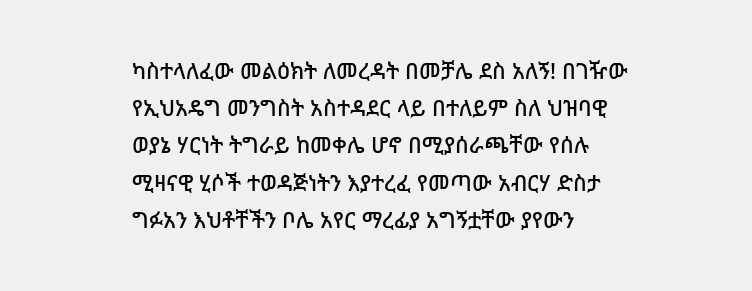ካስተላለፈው መልዕክት ለመረዳት በመቻሌ ደስ አለኝ! በገዥው የኢህአዴግ መንግስት አስተዳደር ላይ በተለይም ስለ ህዝባዊ ወያኔ ሃርነት ትግራይ ከመቀሌ ሆኖ በሚያሰራጫቸው የሰሉ ሚዛናዊ ሂሶች ተወዳጅነትን እያተረፈ የመጣው አብርሃ ድስታ ግፉአን እህቶቸችን ቦሌ አየር ማረፊያ አግኝቷቸው ያየውን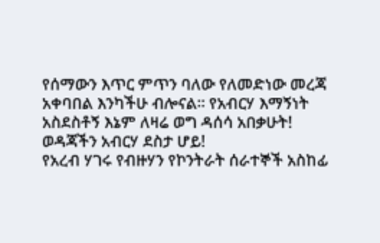የሰማውን እጥር ምጥን ባለው የለመድነው መረጃ አቀባበል እንካችሁ ብሎናል። የአብርሃ እማኝነት አስደስቶኝ እኔም ለዛሬ ወግ ዳሰሳ አበቃሁት!
ወዳጃችን አብርሃ ደስታ ሆይ!
የአረብ ሃገሩ የብዙሃን የኮንትራት ሰራተኞች አስከፊ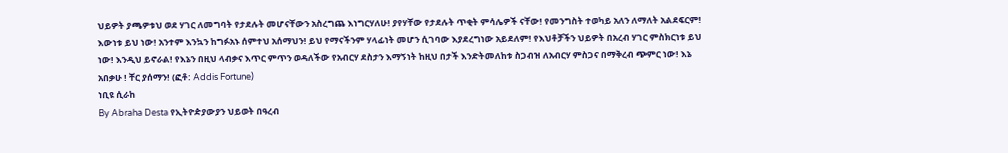ህይዎት ያጫዎቱህ ወደ ሃገር ለመግባት የታደሉት መሆናቸውን አስረግጨ እነግርሃለሁ! ያየሃቸው የታደሉት ጥቂት ምሳሌዎች ናቸው! የመንግስት ተወካይ አለን ለማለት አልደፍርም! እውነቱ ይህ ነው! አንተም እንኳን ከግፉአኑ ሰምተህ አሰማህን! ይህ የማናችንም ሃላፊነት መሆን ሲገባው እያደረግነው አይደለም! የእህቶቻችን ህይዎት በአረብ ሃገር ምስክርነቱ ይህ ነው! እንዲህ ይኖራል! የእኔን በዚህ ላብቃና እጥር ምጥን ወዳለችው የአብርሃ ደስታን እማኝነት ከዚህ በታች እንድትመለከቱ ስጋብዝ ለአብርሃ ምስጋና በማቅረብ ጭምር ነው! እኔ አበቃሁ ! ቸር ያሰማን! (ፎቶ: Addis Fortune)
ነቢዩ ሲራከ
By Abraha Desta የኢትዮዽያውያን ህይወት በዓረብ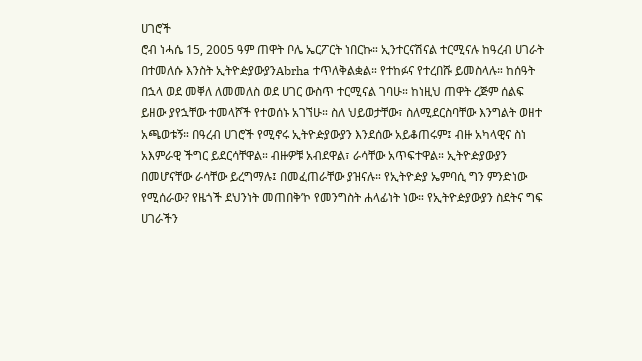ሀገሮች
ሮብ ነሓሴ 15, 2005 ዓም ጠዋት ቦሌ ኤርፖርት ነበርኩ። ኢንተርናሽናል ተርሚናሉ ከዓረብ ሀገራት በተመለሱ እንስት ኢትዮዽያውያንAbrha ተጥለቅልቋል። የተከፉና የተረበሹ ይመስላሉ። ከሰዓት በኋላ ወደ መቐለ ለመመለስ ወደ ሀገር ውስጥ ተርሚናል ገባሁ። ከነዚህ ጠዋት ረጅም ሰልፍ ይዘው ያየኋቸው ተመላሾች የተወሰኑ አገኘሁ። ስለ ህይወታቸው፣ ስለሚደርስባቸው እንግልት ወዘተ አጫወቱኝ። በዓረብ ሀገሮች የሚኖሩ ኢትዮዽያውያን እንደሰው አይቆጠሩም፤ ብዙ አካላዊና ስነ አእምራዊ ችግር ይደርሳቸዋል። ብዙዎቹ አብደዋል፣ ራሳቸው አጥፍተዋል። ኢትዮዽያውያን በመሆናቸው ራሳቸው ይረግማሉ፤ በመፈጠራቸው ያዝናሉ። የኢትዮዽያ ኤምባሲ ግን ምንድነው የሚሰራው? የዜጎች ደህንነት መጠበቅ’ኮ የመንግስት ሐላፊነት ነው። የኢትዮዽያውያን ስደትና ግፍ ሀገራችን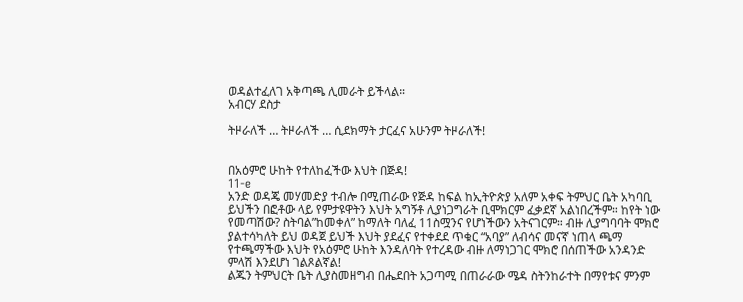ወዳልተፈለገ አቅጣጫ ሊመራት ይችላል።
አብርሃ ደስታ

ትዞራለች … ትዞራለች … ሲደክማት ታርፈና አሁንም ትዞራለች!


በአዕምሮ ሁከት የተለከፈችው እህት በጅዳ!
11-e
አንድ ወዳጄ መሃመድያ ተብሎ በሚጠራው የጅዳ ከፍል ከኢትዮጵያ አለም አቀፍ ትምህር ቤት አካባቢ ይህችን በፎቶው ላይ የምታዩዋትን እህት አግኝቶ ሊያነጋግራት ቢሞክርም ፈቃደኛ አልነበረችም። ከየት ነው የመጣሽው? ስትባል”ከመቀለ” ከማለት ባለፈ 11ስሟንና የሆነችውን አትናገርም። ብዙ ሊያግባባት ሞክሮ ያልተሳካለት ይህ ወዳጀ ይህች እህት ያደፈና የተቀደደ ጥቁር “አባያ” ለብሳና መናኛ ነጠላ ጫማ የተጫማችው እህት የአዕምሮ ሁከት እንዳለባት የተረዳው ብዙ ለማነጋገር ሞክሮ በሰጠችው አንዳንድ ምላሽ እንደሆነ ገልጾልኛል!
ልጁን ትምህርት ቤት ሊያስመዘግብ በሔደበት አጋጣሚ በጠራራው ሜዳ ስትንከራተት በማየቱና ምንም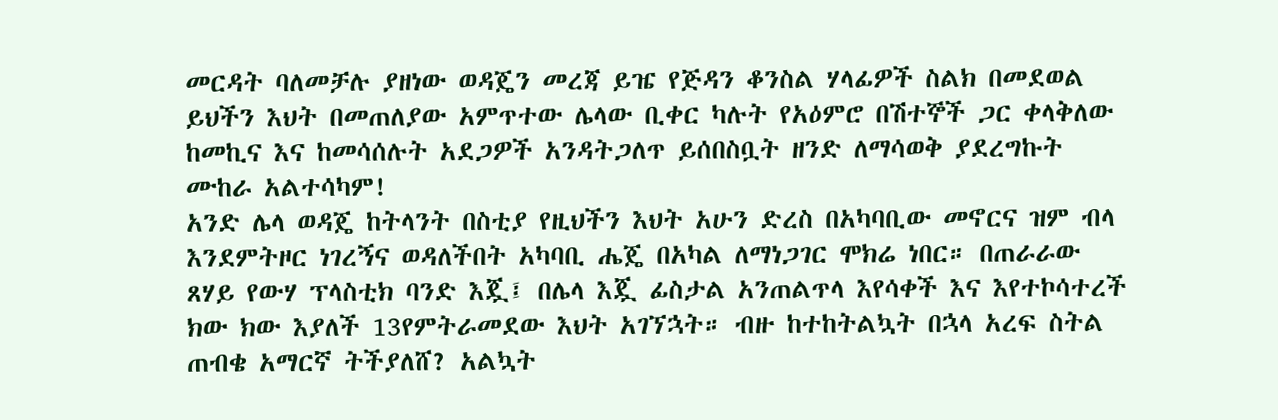መርዳት ባለመቻሉ ያዘነው ወዳጄን መረጃ ይዤ የጅዳን ቆንስል ሃላፊዎች ስልክ በመደወል ይህችን እህት በመጠለያው አምጥተው ሌላው ቢቀር ካሉት የአዕምሮ በሽተኞች ጋር ቀላቅለው ከመኪና እና ከመሳሰሉት አደጋዎች አንዳትጋለጥ ይሰበስቧት ዘንድ ለማሳወቅ ያደረግኩት ሙከራ አልተሳካም!
አንድ ሌላ ወዳጄ ከትላንት በስቲያ የዚህችን እህት አሁን ድረስ በአካባቢው መኖርና ዝም ብላ እንደምትዞር ነገረኝና ወዳለችበት አካባቢ ሔጄ በአካል ለማነጋገር ሞክሬ ነበር። በጠራራው ጸሃይ የውሃ ፕላስቲክ ባንድ እጇ፤ በሌላ እጇ ፊስታል አንጠልጥላ እየሳቀች እና እየተኮሳተረች ክው ክው እያለች 13የምትራመደው እህት አገኘኋት። ብዙ ከተከትልኳት በኋላ አረፍ ስትል ጠብቄ አማርኛ ትችያለሸ? አልኳት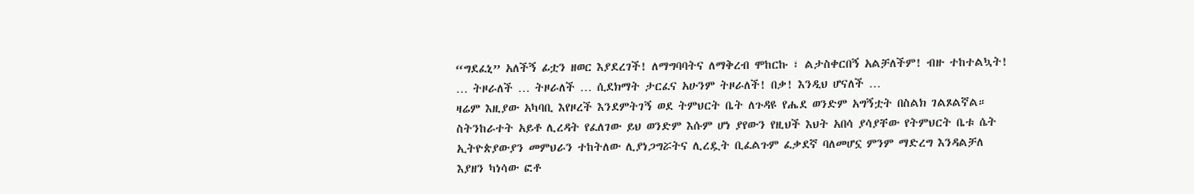“ግደፈኒ” አለችኝ ፊቷን ዘወር እያደረገች! ለማግባባትና ለማቅረብ ሞከርኩ ፣ ልታስቀርበኝ አልቻለችም! ብዙ ተከተልኳት! … ትዞራለች … ትዞራለች … ሲደክማት ታርፈና አሁንም ትዞራለች! በቃ! እንዲህ ሆናለች …
ዛሬም እዚያው አካባቢ እየዞረች እንደምትገኝ ወደ ትምህርት ቤት ለጉዳዩ የሔደ ወንድም አግኝቷት በስልክ ገልጾልኛል። ስትንከራተት አይቶ ሊረዳት የፈለገው ይህ ወንድም እሱም ሆነ ያየውን የዚህች እህት አበሳ ያሳያቸው የትምህርት ቤቱ ሴት ኢትዮጵያውያን መምህራን ተከትለው ሊያነጋግሯትና ሊረዷት ቢፈልጉም ፈቃደኛ ባለመሆኗ ምንም ማድረግ እንዳልቻለ እያዘን ካነሳው ፎቶ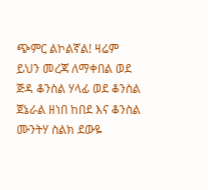ጭምር ልኮልኛል! ዛሬም ይህን መረጃ ለማቀበል ወደ ጅዳ ቆንስል ሃላፊ ወደ ቆንስል ጀኔራል ዘነበ ከበደ እና ቆንስል ሙንትሃ ስልክ ደውዬ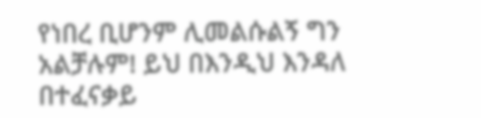የነበረ ቢሆንም ሊመልሱልኝ ግን አልቻሉም! ይህ በእንዲህ እንዳለ በተፈናቃይ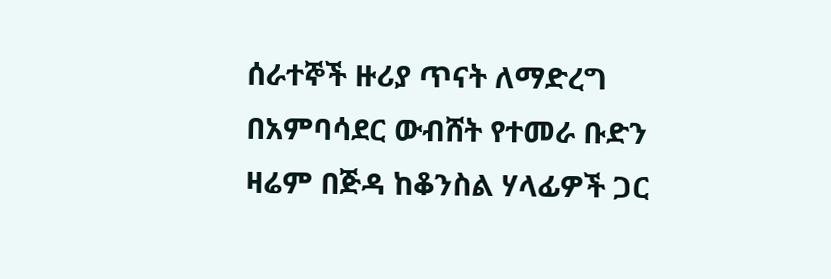ሰራተኞች ዙሪያ ጥናት ለማድረግ በአምባሳደር ውብሸት የተመራ ቡድን ዛሬም በጅዳ ከቆንስል ሃላፊዎች ጋር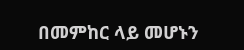በመምከር ላይ መሆኑን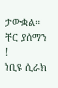ታውቋል።
ቸር ያሰማን !
ነቢዩ ሲራክ